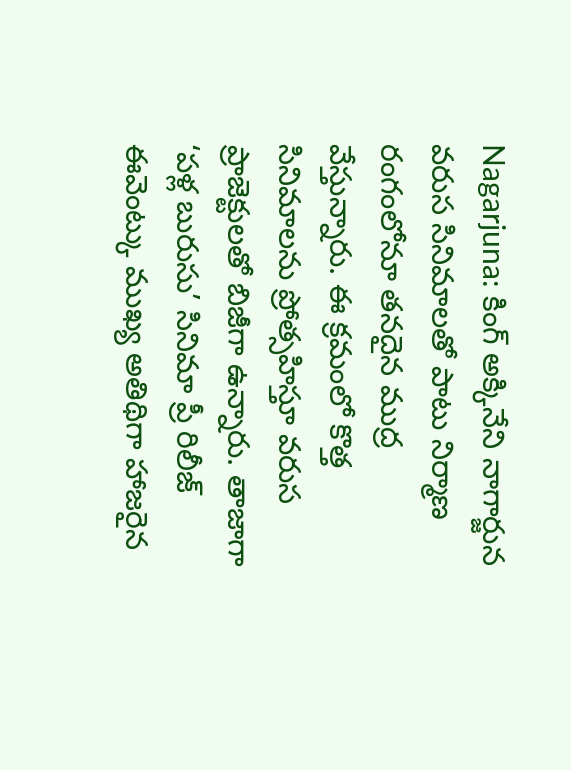Nagarjuna: కింగ్ అక్కినేని నాగార్జున వరుస సినిమాలతో పాటు నిర్మాణ రంగంలోనూ తనదైన ముద్ర వేస్తున్నారు. ఈ క్రమంలో కొత్త సినిమాలను ప్రోత్సహిస్తూ వరుస ప్రాజెక్టులతో బిజీగా ఉన్నారు. తాజాగా ‘పళ్ల బురుసు’ సినిమా ప్రీ రిలీజ్ ఈవెంట్కు ముఖ్య అతిథిగా హాజరైన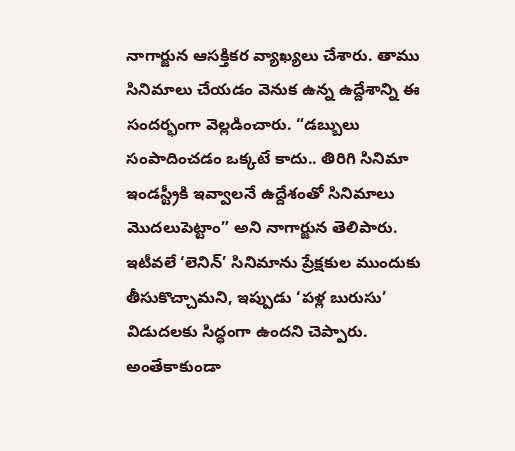నాగార్జున ఆసక్తికర వ్యాఖ్యలు చేశారు. తాము సినిమాలు చేయడం వెనుక ఉన్న ఉద్దేశాన్ని ఈ సందర్భంగా వెల్లడించారు. “డబ్బులు సంపాదించడం ఒక్కటే కాదు.. తిరిగి సినిమా ఇండస్ట్రీకి ఇవ్వాలనే ఉద్దేశంతో సినిమాలు మొదలుపెట్టాం” అని నాగార్జున తెలిపారు. ఇటీవలే ‘లెనిన్’ సినిమాను ప్రేక్షకుల ముందుకు తీసుకొచ్చామని, ఇప్పుడు ‘పళ్ల బురుసు’ విడుదలకు సిద్ధంగా ఉందని చెప్పారు.
అంతేకాకుండా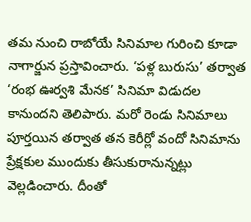తమ నుంచి రాబోయే సినిమాల గురించి కూడా నాగార్జున ప్రస్తావించారు. ‘పళ్ల బురుసు’ తర్వాత ‘రంభ ఊర్వశి మేనక’ సినిమా విడుదల కానుందని తెలిపారు. మరో రెండు సినిమాలు పూర్తయిన తర్వాత తన కెరీర్లో వందో సినిమాను ప్రేక్షకుల ముందుకు తీసుకురానున్నట్లు వెల్లడించారు. దీంతో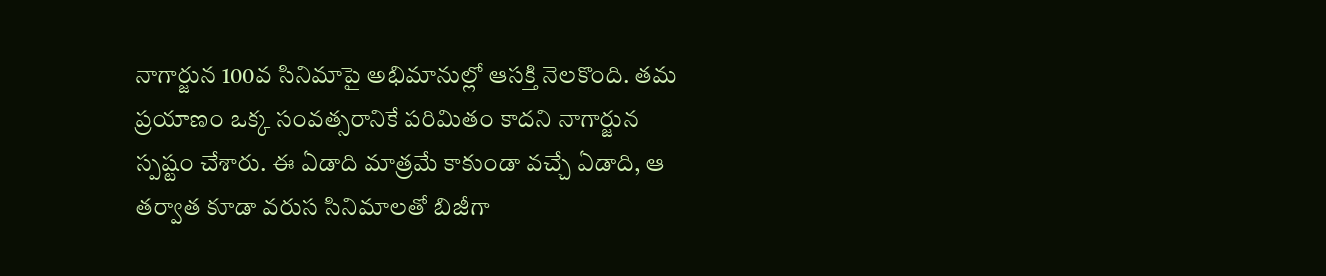నాగార్జున 100వ సినిమాపై అభిమానుల్లో ఆసక్తి నెలకొంది. తమ ప్రయాణం ఒక్క సంవత్సరానికే పరిమితం కాదని నాగార్జున స్పష్టం చేశారు. ఈ ఏడాది మాత్రమే కాకుండా వచ్చే ఏడాది, ఆ తర్వాత కూడా వరుస సినిమాలతో బిజీగా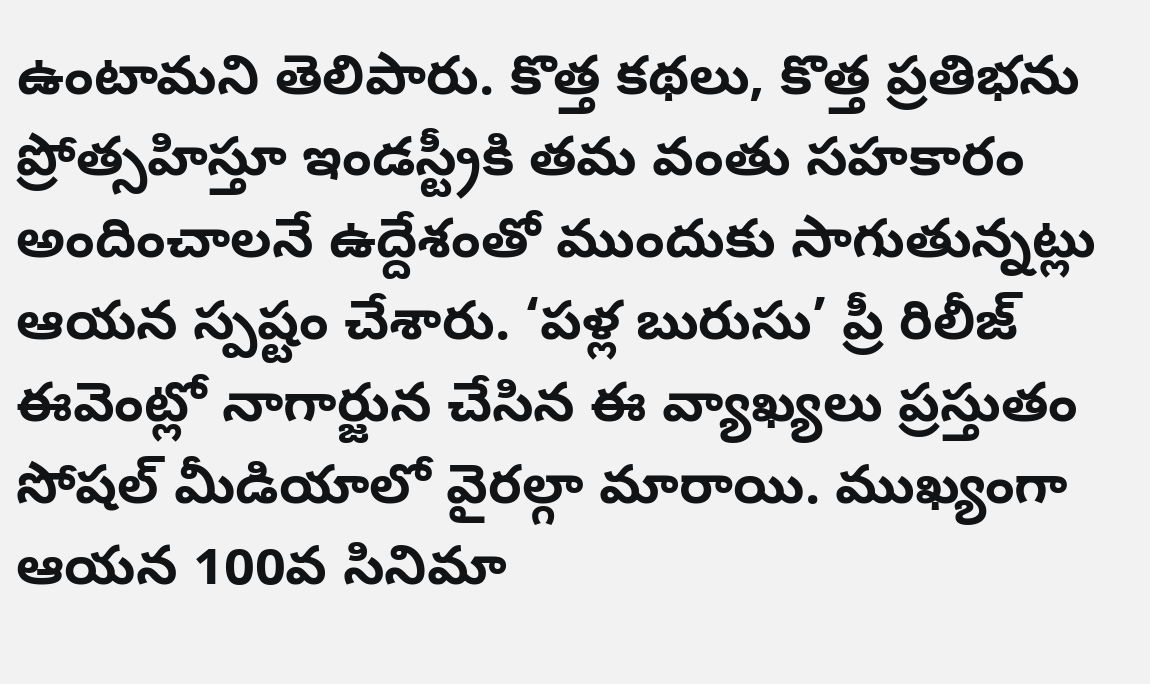ఉంటామని తెలిపారు. కొత్త కథలు, కొత్త ప్రతిభను ప్రోత్సహిస్తూ ఇండస్ట్రీకి తమ వంతు సహకారం అందించాలనే ఉద్దేశంతో ముందుకు సాగుతున్నట్లు ఆయన స్పష్టం చేశారు. ‘పళ్ల బురుసు’ ప్రీ రిలీజ్ ఈవెంట్లో నాగార్జున చేసిన ఈ వ్యాఖ్యలు ప్రస్తుతం సోషల్ మీడియాలో వైరల్గా మారాయి. ముఖ్యంగా ఆయన 100వ సినిమా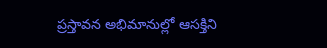ప్రస్తావన అభిమానుల్లో ఆసక్తిని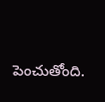పెంచుతోంది.